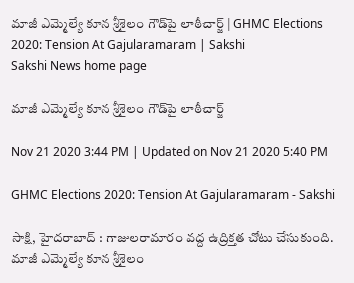మాజీ ఎమ్మెల్యే కూన శ్రీశైలం గౌడ్‌పై లాఠీచార్జ్‌ | GHMC Elections 2020: Tension At Gajularamaram | Sakshi
Sakshi News home page

మాజీ ఎమ్మెల్యే కూన శ్రీశైలం గౌడ్‌పై లాఠీచార్జ్‌

Nov 21 2020 3:44 PM | Updated on Nov 21 2020 5:40 PM

GHMC Elections 2020: Tension At Gajularamaram - Sakshi

సాక్షి, హైదరాబాద్‌ : గాజులరామారం వద్ద ఉద్రిక్తత చోటు చేసుకుంది. మాజీ ఎమ్మెల్యే కూన శ్రీశైలం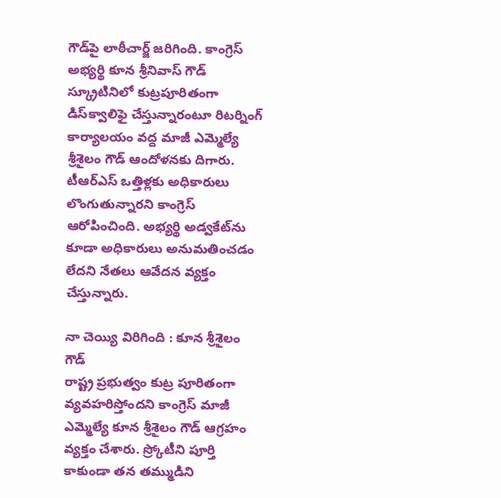గౌడ్‌పై లాఠీచార్జ్‌ జరిగింది. కాంగ్రెస్‌ అభ్యర్థి కూన శ్రీనివాస్‌ గౌడ్‌ స్క్రూటినిలో కుట్రపూరితంగా డిస్‌క్వాలిఫై చేస్తున్నారంటూ రిటర్నింగ్‌ కార్యాలయం వద్ద మాజీ ఎమ్మెల్యే శ్రీశైలం గౌడ్‌ ఆందోళనకు దిగారు. టీఆర్‌ఎస్‌ ఒత్తిళ్లకు అధికారులు లొంగుతున్నారని కాంగ్రెస్‌ ఆరోపించింది. అభ్యర్థి అడ్వకేట్‌ను కూడా అధికారులు అనుమతించడం లేదని నేతలు ఆవేదన వ్యక్తం చేస్తున్నారు.

నా చెయ్యి విరిగింది : కూన శ్రీశైలం గౌడ్‌
రాష్ట్ర ప్రభుత్వం కుట్ర పూరితంగా వ్యవహరిస్తోందని కాంగ్రెస్‌ మాజీ ఎమ్మెల్యే కూన శ్రీశైలం గౌడ్‌ ఆగ్రహం వ్యక్తం చేశారు. స్ర్కోటీని పూర్తి కాకుండా తన తమ్ముడిని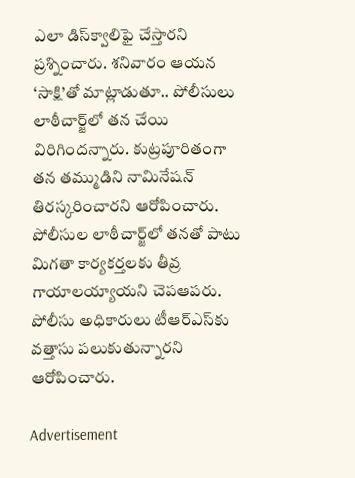ఎలా డిస్‌క్వాలిఫై చేస్తారని ప్రశ్నించారు. శనివారం ఆయన ‘సాక్షి’తో మాట్లాడుతూ.. పోలీసులు లాఠీచార్జ్‌లో తన చేయి విరిగిందన్నారు. కుట్రపూరితంగా తన తమ్ముడిని నామినేషన్‌ తిరస్కరించారని ఆరోపించారు. పోలీసుల లాఠీచార్జ్‌లో తనతో పాటు మిగతా కార్యకర్తలకు తీవ్ర గాయాలయ్యాయని చెపఆపరు. పోలీసు అధికారులు టీఆర్‌ఎస్‌కు వత్తాసు పలుకుతున్నారని ఆరోపించారు.

Advertisement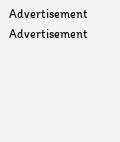Advertisement
Advertisement